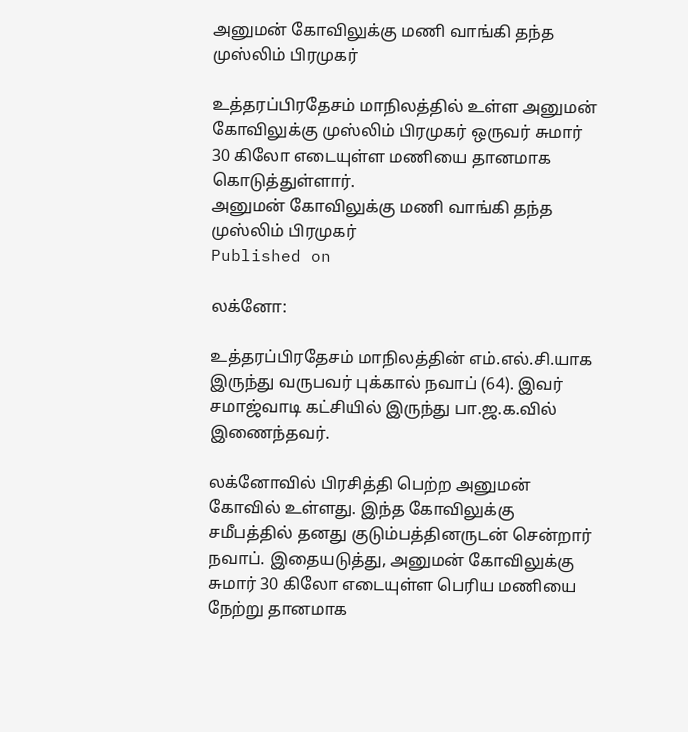அனுமன் கோவிலுக்கு மணி வாங்கி தந்த முஸ்லிம் பிரமுகர்

உத்தரப்பிரதேசம் மாநிலத்தில் உள்ள அனுமன் கோவிலுக்கு முஸ்லிம் பிரமுகர் ஒருவர் சுமார் 30 கிலோ எடையுள்ள மணியை தானமாக கொடுத்துள்ளார்.
அனுமன் கோவிலுக்கு மணி வாங்கி தந்த முஸ்லிம் பிரமுகர்
Published on

லக்னோ:

உத்தரப்பிரதேசம் மாநிலத்தின் எம்.எல்.சி.யாக இருந்து வருபவர் புக்கால் நவாப் (64). இவர் சமாஜ்வாடி கட்சியில் இருந்து பா.ஜ.க.வில் இணைந்தவர்.

லக்னோவில் பிரசித்தி பெற்ற அனுமன் கோவில் உள்ளது. இந்த கோவிலுக்கு சமீபத்தில் தனது குடும்பத்தினருடன் சென்றார் நவாப். இதையடுத்து, அனுமன் கோவிலுக்கு சுமார் 30 கிலோ எடையுள்ள பெரிய மணியை நேற்று தானமாக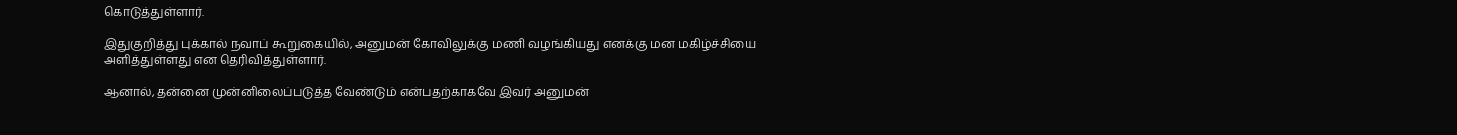கொடுத்துள்ளார்.

இதுகுறித்து புக்கால் நவாப் கூறுகையில், அனுமன் கோவிலுக்கு மணி வழங்கியது எனக்கு மன மகிழ்ச்சியை அளித்துள்ளது என தெரிவித்துள்ளார்.

ஆனால், தன்னை முன்னிலைப்படுத்த வேண்டும் என்பதற்காகவே இவர் அனுமன்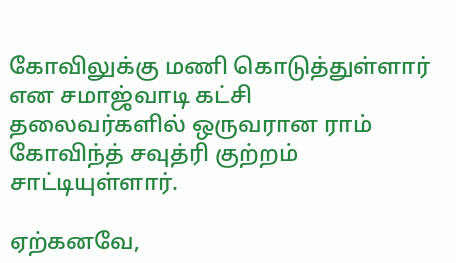கோவிலுக்கு மணி கொடுத்துள்ளார் என சமாஜ்வாடி கட்சி தலைவர்களில் ஒருவரான ராம் கோவிந்த் சவுத்ரி குற்றம் சாட்டியுள்ளார்.

ஏற்கனவே,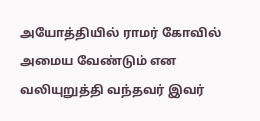அயோத்தியில் ராமர் கோவில் அமைய வேண்டும் என வலியுறுத்தி வந்தவர் இவர்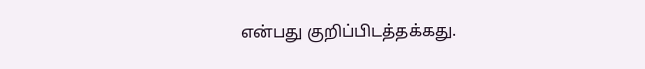என்பது குறிப்பிடத்தக்கது.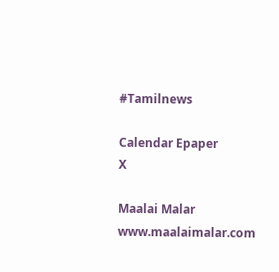#Tamilnews

Calendar Epaper
X

Maalai Malar
www.maalaimalar.com